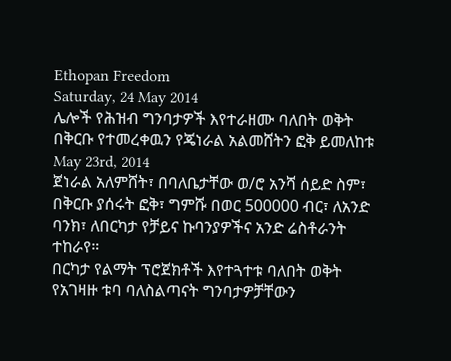Ethopan Freedom
Saturday, 24 May 2014
ሌሎች የሕዝብ ግንባታዎች እየተራዘሙ ባለበት ወቅት በቅርቡ የተመረቀዉን የጄነራል አልመሸትን ፎቅ ይመለከቱ
May 23rd, 2014
ጀነራል አለምሸት፣ በባለቤታቸው ወ/ሮ አንሻ ሰይድ ስም፣ በቅርቡ ያሰሩት ፎቅ፣ ግምሹ በወር 500000 ብር፣ ለአንድ ባንክ፣ ለበርካታ የቻይና ኩባንያዎችና አንድ ሬስቶራንት ተከራየ።
በርካታ የልማት ፕሮጀክቶች እየተጓተቱ ባለበት ወቅት የአገዛዙ ቱባ ባለስልጣናት ግንባታዎቻቸውን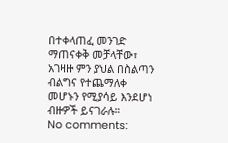በተቀላጠፈ መንገድ ማጠናቀቅ መቻላቸው፣ አገዛዙ ምን ያህል በስልጣን ብልግና የተጨማለቀ መሆኑን የሚያሳይ እንደሆነ ብዙዎች ይናገራሉ።
No comments: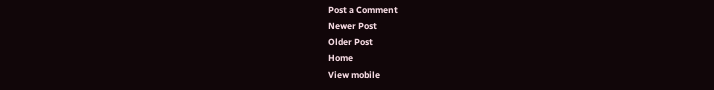Post a Comment
Newer Post
Older Post
Home
View mobile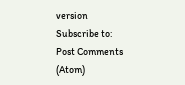version
Subscribe to:
Post Comments (Atom)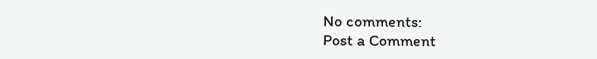No comments:
Post a Comment